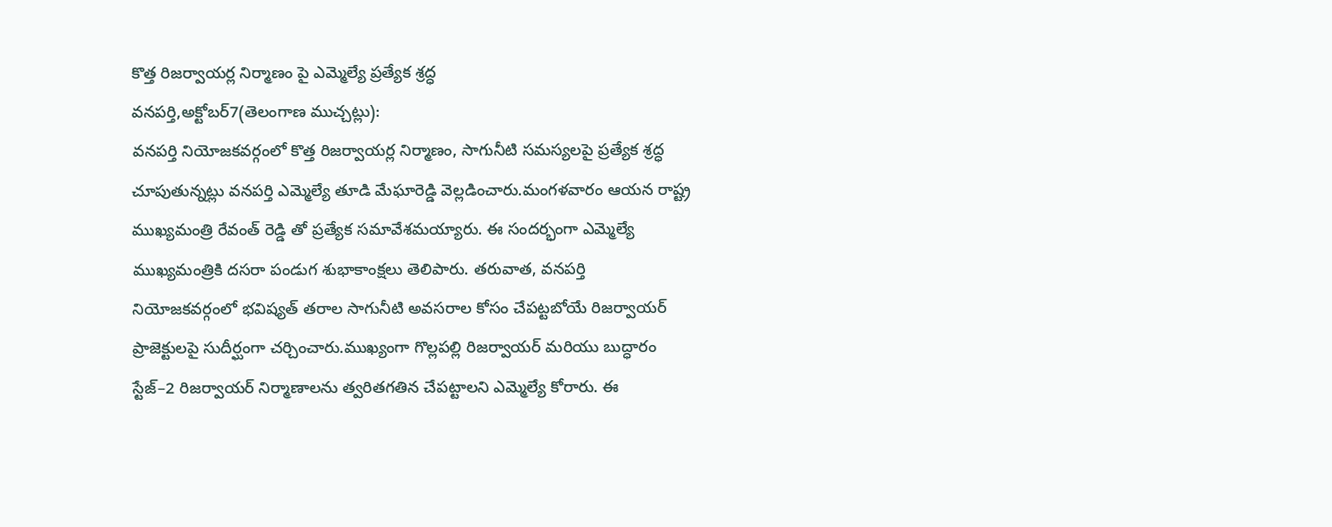కొత్త రిజర్వాయర్ల నిర్మాణం పై ఎమ్మెల్యే ప్రత్యేక శ్రద్ధ
వనపర్తి,అక్టోబర్7(తెలంగాణ ముచ్చట్లు):
వనపర్తి నియోజకవర్గంలో కొత్త రిజర్వాయర్ల నిర్మాణం, సాగునీటి సమస్యలపై ప్రత్యేక శ్రద్ధ చూపుతున్నట్లు వనపర్తి ఎమ్మెల్యే తూడి మేఘారెడ్డి వెల్లడించారు.మంగళవారం ఆయన రాష్ట్ర ముఖ్యమంత్రి రేవంత్ రెడ్డి తో ప్రత్యేక సమావేశమయ్యారు. ఈ సందర్భంగా ఎమ్మెల్యే ముఖ్యమంత్రికి దసరా పండుగ శుభాకాంక్షలు తెలిపారు. తరువాత, వనపర్తి నియోజకవర్గంలో భవిష్యత్ తరాల సాగునీటి అవసరాల కోసం చేపట్టబోయే రిజర్వాయర్ ప్రాజెక్టులపై సుదీర్ఘంగా చర్చించారు.ముఖ్యంగా గొల్లపల్లి రిజర్వాయర్ మరియు బుద్ధారం స్టేజ్–2 రిజర్వాయర్ నిర్మాణాలను త్వరితగతిన చేపట్టాలని ఎమ్మెల్యే కోరారు. ఈ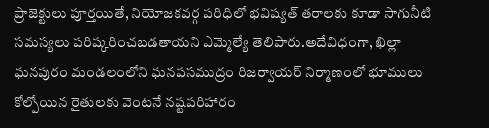ప్రాజెక్టులు పూర్తయితే, నియోజకవర్గ పరిధిలో భవిష్యత్ తరాలకు కూడా సాగునీటి సమస్యలు పరిష్కరించబడతాయని ఎమ్మెల్యే తెలిపారు.అదేవిధంగా, ఖిల్లా ఘనపురం మండలంలోని ఘనపసముద్రం రిజర్వాయర్ నిర్మాణంలో భూములు కోల్పోయిన రైతులకు వెంటనే నష్టపరిహారం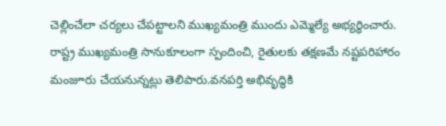చెల్లించేలా చర్యలు చేపట్టాలని ముఖ్యమంత్రి ముందు ఎమ్మెల్యే అభ్యర్థించారు. రాష్ట్ర ముఖ్యమంత్రి సానుకూలంగా స్పందించి, రైతులకు తక్షణమే నష్టపరిహారం మంజూరు చేయనున్నట్లు తెలిపారు.వనపర్తి అభివృద్ధికి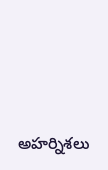అహర్నిశలు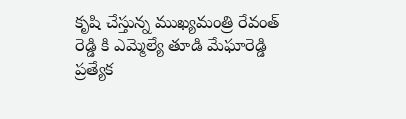కృషి చేస్తున్న ముఖ్యమంత్రి రేవంత్ రెడ్డి కి ఎమ్మెల్యే తూడి మేఘారెడ్డి ప్రత్యేక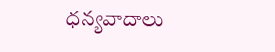ధన్యవాదాలు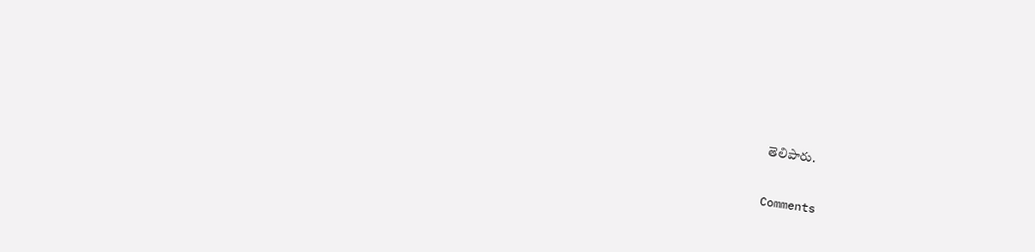తెలిపారు.


Comments